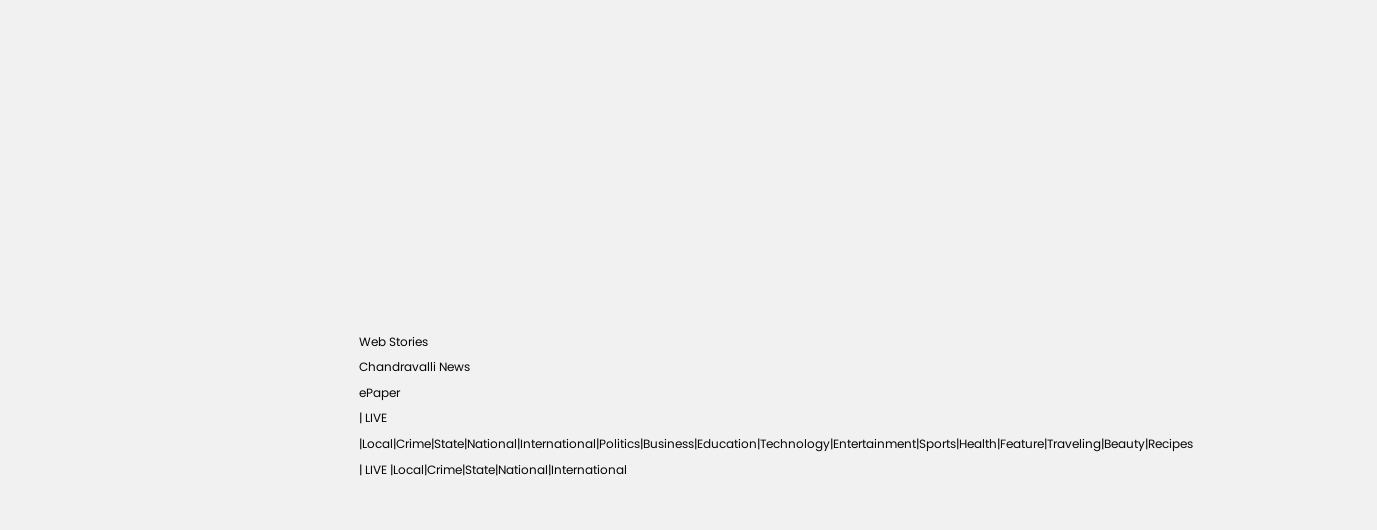Web Stories
Chandravalli News
ePaper
| LIVE |Local|Crime|State|National|International|Politics|Business|Education|Technology|Entertainment|Sports|Health|Feature|Traveling|Beauty|Recipes
| LIVE |Local|Crime|State|National|International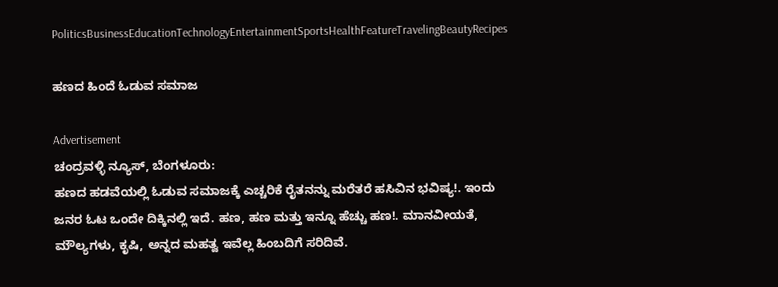PoliticsBusinessEducationTechnologyEntertainmentSportsHealthFeatureTravelingBeautyRecipes

ಹಣದ ಹಿಂದೆ ಓಡುವ ಸಮಾಜ

Advertisement
ಚಂದ್ರವಳ್ಳಿ ನ್ಯೂಸ್, ಬೆಂಗಳೂರು:
ಹಣದ ಹಡವೆಯಲ್ಲಿ ಓಡುವ ಸಮಾಜಕ್ಕೆ ಎಚ್ಚರಿಕೆ ರೈತನನ್ನು ಮರೆತರೆ ಹಸಿವಿನ ಭವಿಷ್ಯ!. ಇಂದು ಜನರ ಓಟ ಒಂದೇ ದಿಕ್ಕಿನಲ್ಲಿ ಇದೆ. ಹಣ, ಹಣ ಮತ್ತು ಇನ್ನೂ ಹೆಚ್ಚು ಹಣ!. ಮಾನವೀಯತೆ, ಮೌಲ್ಯಗಳು, ಕೃಷಿ, ಅನ್ನದ ಮಹತ್ವ ಇವೆಲ್ಲ ಹಿಂಬದಿಗೆ ಸರಿದಿವೆ.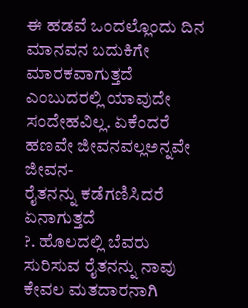ಈ ಹಡವೆ ಒಂದಲ್ಲೊಂದು ದಿನ ಮಾನವನ ಬದುಕಿಗೇ ಮಾರಕವಾಗುತ್ತದೆ ಎಂಬುದರಲ್ಲಿ ಯಾವುದೇ ಸಂದೇಹವಿಲ್ಲ. ಏಕೆಂದರೆ ಹಣವೇ ಜೀವನವಲ್ಲಅನ್ನವೇ ಜೀವನ-
ರೈತನನ್ನು ಕಡೆಗಣಿಸಿದರೆ ಏನಾಗುತ್ತದೆ
?. ಹೊಲದಲ್ಲಿ ಬೆವರು ಸುರಿಸುವ ರೈತನನ್ನು ನಾವು ಕೇವಲ ಮತದಾರನಾಗಿ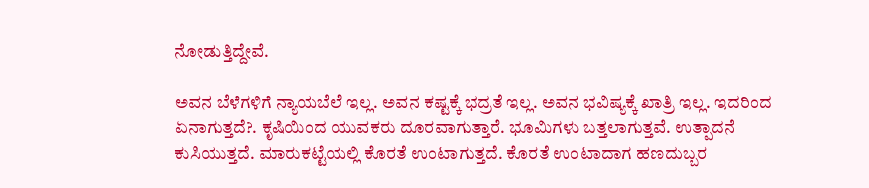ನೋಡುತ್ತಿದ್ದೇವೆ.

ಅವನ ಬೆಳೆಗಳಿಗೆ ನ್ಯಾಯಬೆಲೆ ಇಲ್ಲ. ಅವನ ಕಷ್ಟಕ್ಕೆ ಭದ್ರತೆ ಇಲ್ಲ. ಅವನ ಭವಿಷ್ಯಕ್ಕೆ ಖಾತ್ರಿ ಇಲ್ಲ. ಇದರಿಂದ ಏನಾಗುತ್ತದೆ?. ಕೃಷಿಯಿಂದ ಯುವಕರು ದೂರವಾಗುತ್ತಾರೆ. ಭೂಮಿಗಳು ಬತ್ತಲಾಗುತ್ತವೆ. ಉತ್ಪಾದನೆ ಕುಸಿಯುತ್ತದೆ. ಮಾರುಕಟ್ಟೆಯಲ್ಲಿ ಕೊರತೆ ಉಂಟಾಗುತ್ತದೆ. ಕೊರತೆ ಉಂಟಾದಾಗ ಹಣದುಬ್ಬರ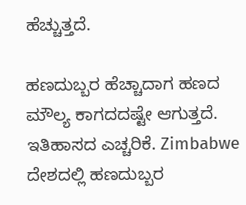ಹೆಚ್ಚುತ್ತದೆ.

ಹಣದುಬ್ಬರ ಹೆಚ್ಚಾದಾಗ ಹಣದ ಮೌಲ್ಯ ಕಾಗದದಷ್ಟೇ ಆಗುತ್ತದೆ. ಇತಿಹಾಸದ ಎಚ್ಚರಿಕೆ. Zimbabwe ದೇಶದಲ್ಲಿ ಹಣದುಬ್ಬರ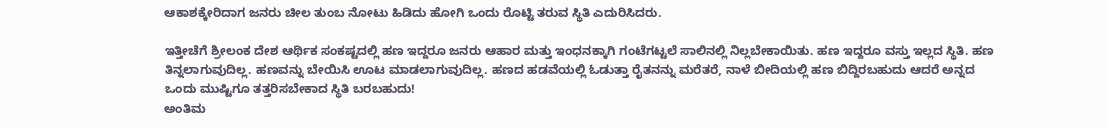ಆಕಾಶಕ್ಕೇರಿದಾಗ ಜನರು ಚೀಲ ತುಂಬ ನೋಟು ಹಿಡಿದು ಹೋಗಿ ಒಂದು ರೊಟ್ಟಿ ತರುವ ಸ್ಥಿತಿ ಎದುರಿಸಿದರು.

ಇತ್ತೀಚೆಗೆ ಶ್ರೀಲಂಕ ದೇಶ ಆರ್ಥಿಕ ಸಂಕಷ್ಟದಲ್ಲಿ ಹಣ ಇದ್ದರೂ ಜನರು ಆಹಾರ ಮತ್ತು ಇಂಧನಕ್ಕಾಗಿ ಗಂಟೆಗಟ್ಟಲೆ ಸಾಲಿನಲ್ಲಿ ನಿಲ್ಲಬೇಕಾಯಿತು. ಹಣ ಇದ್ದರೂ ವಸ್ತು ಇಲ್ಲದ ಸ್ಥಿತಿ. ಹಣ ತಿನ್ನಲಾಗುವುದಿಲ್ಲ. ಹಣವನ್ನು ಬೇಯಿಸಿ ಊಟ ಮಾಡಲಾಗುವುದಿಲ್ಲ. ಹಣದ ಹಡವೆಯಲ್ಲಿ ಓಡುತ್ತಾ ರೈತನನ್ನು ಮರೆತರೆ, ನಾಳೆ ಬೀದಿಯಲ್ಲಿ ಹಣ ಬಿದ್ದಿರಬಹುದು ಆದರೆ ಅನ್ನದ ಒಂದು ಮುಷ್ಟಿಗೂ ತತ್ತರಿಸಬೇಕಾದ ಸ್ಥಿತಿ ಬರಬಹುದು!
ಅಂತಿಮ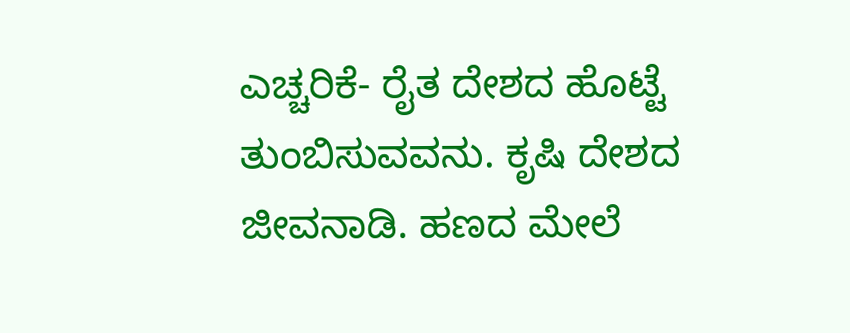ಎಚ್ಚರಿಕೆ- ರೈತ ದೇಶದ ಹೊಟ್ಟೆ ತುಂಬಿಸುವವನು. ಕೃಷಿ ದೇಶದ ಜೀವನಾಡಿ. ಹಣದ ಮೇಲೆ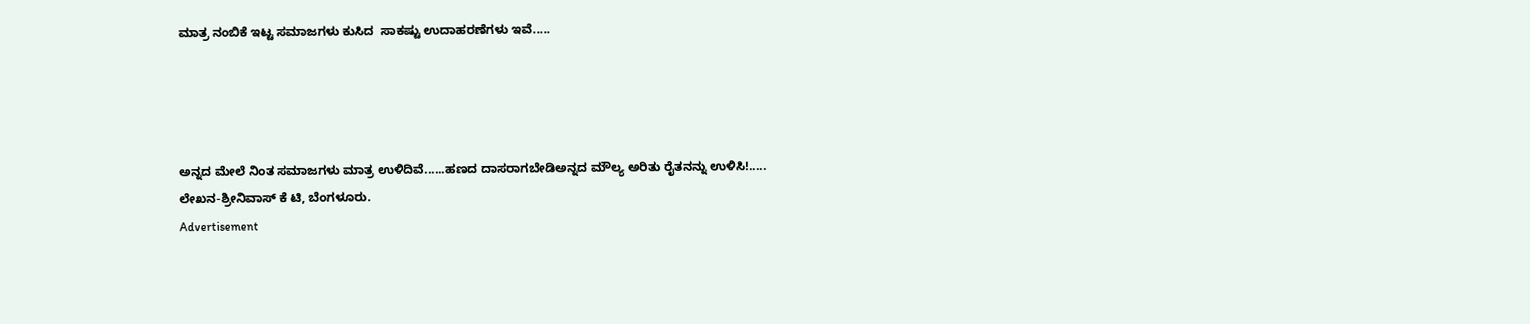ಮಾತ್ರ ನಂಬಿಕೆ ಇಟ್ಟ ಸಮಾಜಗಳು ಕುಸಿದ  ಸಾಕಷ್ಟು ಉದಾಹರಣೆಗಳು ಇವೆ.....




ಅನ್ನದ ಮೇಲೆ ನಿಂತ ಸಮಾಜಗಳು ಮಾತ್ರ ಉಳಿದಿವೆ......ಹಣದ ದಾಸರಾಗಬೇಡಿಅನ್ನದ ಮೌಲ್ಯ ಅರಿತು ರೈತನನ್ನು ಉಳಿಸಿ!.....
ಲೇಖನ-ಶ್ರೀನಿವಾಸ್ ಕೆ ಟಿ, ಬೆಂಗಳೂರು.
Advertisement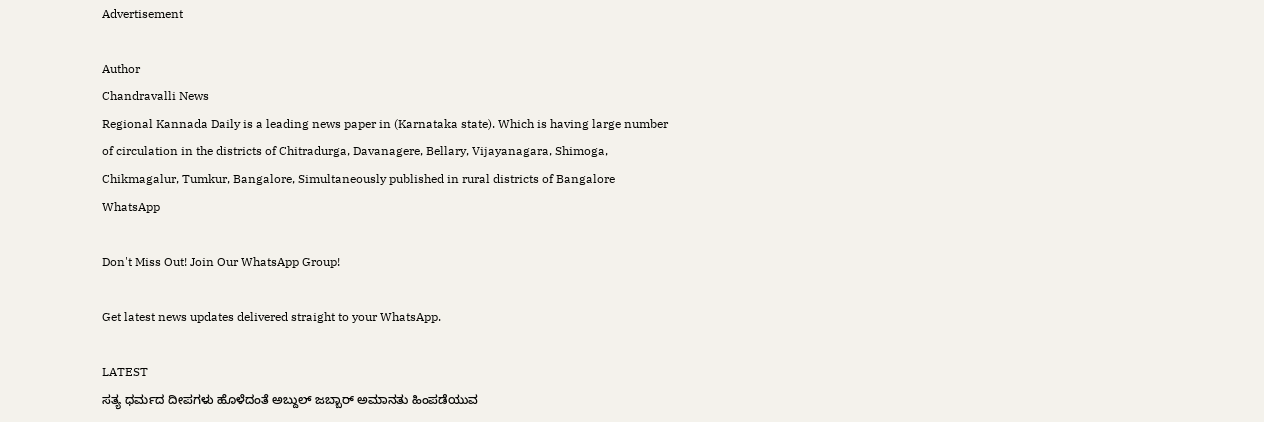Advertisement

Author
Chandravalli News
Regional Kannada Daily is a leading news paper in (Karnataka state). Which is having large number of circulation in the districts of Chitradurga, Davanagere, Bellary, Vijayanagara, Shimoga, Chikmagalur, Tumkur, Bangalore, Simultaneously published in rural districts of Bangalore
WhatsApp

Don't Miss Out! Join Our WhatsApp Group!

Get latest news updates delivered straight to your WhatsApp.

LATEST
ಸತ್ಯ ಧರ್ಮದ ದೀಪಗಳು ಹೊಳೆದಂತೆ ಅಬ್ದುಲ್ ಜಬ್ಬಾರ್ ಅಮಾನತು ಹಿಂಪಡೆಯುವ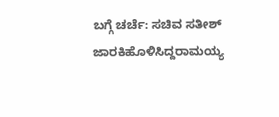ಬಗ್ಗೆ ಚರ್ಚೆ: ಸಚಿವ ಸತೀಶ್ ಜಾರಕಿಹೊಳಿಸಿದ್ದರಾಮಯ್ಯ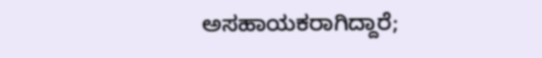ಅಸಹಾಯಕರಾಗಿದ್ದಾರೆ;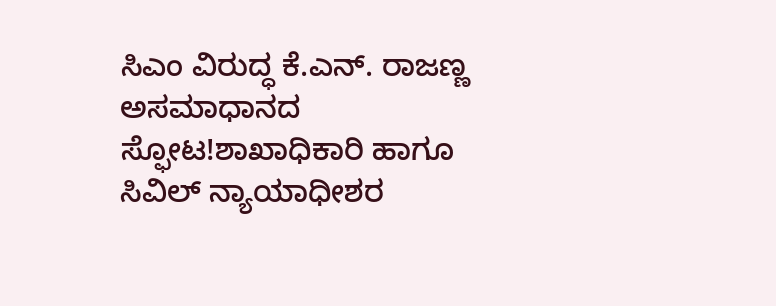ಸಿಎಂ ವಿರುದ್ಧ ಕೆ.ಎನ್. ರಾಜಣ್ಣ ಅಸಮಾಧಾನದ ಸ್ಫೋಟ!ಶಾಖಾಧಿಕಾರಿ ಹಾಗೂ ಸಿವಿಲ್ ನ್ಯಾಯಾಧೀಶರ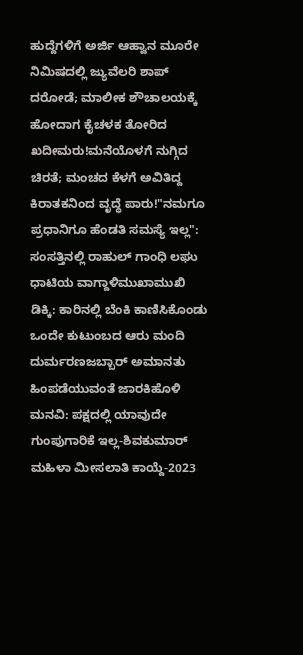ಹುದ್ದೆಗಳಿಗೆ ಅರ್ಜಿ ಆಹ್ವಾನ ಮೂರೇ ನಿಮಿಷದಲ್ಲಿ ಜ್ಯುವೆಲರಿ ಶಾಪ್ ದರೋಡೆ; ಮಾಲೀಕ ಶೌಚಾಲಯಕ್ಕೆ ಹೋದಾಗ ಕೈಚಳಕ ತೋರಿದ ಖದೀಮರು!ಮನೆಯೊಳಗೆ ನುಗ್ಗಿದ ಚಿರತೆ; ಮಂಚದ ಕೆಳಗೆ ಅವಿತಿದ್ದ ಕಿರಾತಕನಿಂದ ವೃದ್ಧೆ ಪಾರು!"ನಮಗೂ ಪ್ರಧಾನಿಗೂ ಹೆಂಡತಿ ಸಮಸ್ಯೆ ಇಲ್ಲ": ಸಂಸತ್ತಿನಲ್ಲಿ ರಾಹುಲ್ ಗಾಂಧಿ ಲಘು ಧಾಟಿಯ ವಾಗ್ದಾಳಿಮುಖಾಮುಖಿ ಡಿಕ್ಕಿ: ಕಾರಿನಲ್ಲಿ ಬೆಂಕಿ ಕಾಣಿಸಿಕೊಂಡು ಒಂದೇ ಕುಟುಂಬದ ಆರು ಮಂದಿ ದುರ್ಮರಣಜಬ್ಬಾರ್ ಅಮಾನತು ಹಿಂಪಡೆಯುವಂತೆ ಜಾರಕಿಹೊಳಿ ಮನವಿ: ಪಕ್ಷದಲ್ಲಿ ಯಾವುದೇ ಗುಂಪುಗಾರಿಕೆ ಇಲ್ಲ-ಶಿವಕುಮಾರ್ ಮಹಿಳಾ ಮೀಸಲಾತಿ ಕಾಯ್ದೆ-2023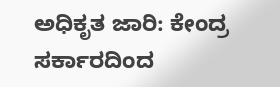ಅಧಿಕೃತ ಜಾರಿ: ಕೇಂದ್ರ ಸರ್ಕಾರದಿಂದ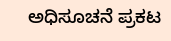ಅಧಿಸೂಚನೆ ಪ್ರಕಟ